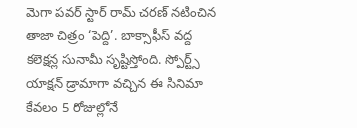మెగా పవర్ స్టార్ రామ్ చరణ్ నటించిన తాజా చిత్రం ‘పెద్ది’. బాక్సాఫీస్ వద్ద కలెక్షన్ల సునామీ సృష్టిస్తోంది. స్పోర్ట్స్ యాక్షన్ డ్రామాగా వచ్చిన ఈ సినిమా కేవలం 5 రోజుల్లోనే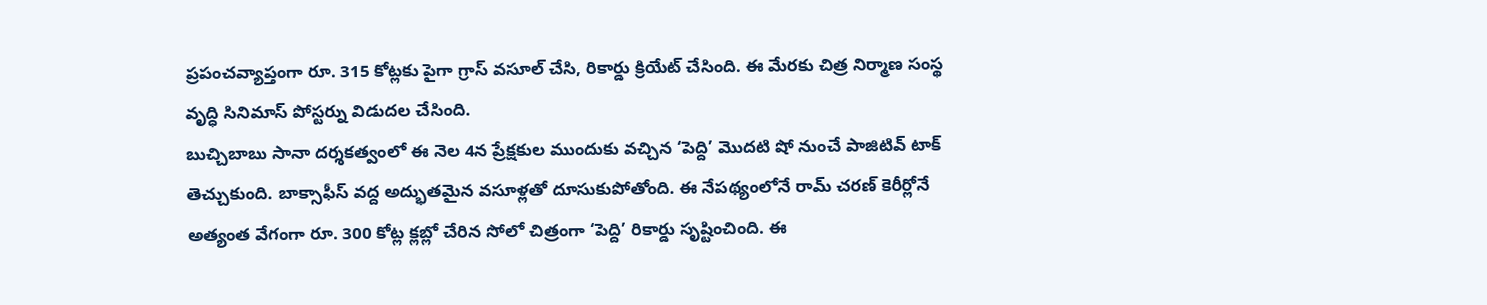ప్రపంచవ్యాప్తంగా రూ. 315 కోట్లకు పైగా గ్రాస్ వసూల్ చేసి, రికార్డు క్రియేట్ చేసింది. ఈ మేరకు చిత్ర నిర్మాణ సంస్థ వృద్ధి సినిమాస్ పోస్టర్ను విడుదల చేసింది.
బుచ్చిబాబు సానా దర్శకత్వంలో ఈ నెల 4న ప్రేక్షకుల ముందుకు వచ్చిన ‘పెద్ది’ మొదటి షో నుంచే పాజిటివ్ టాక్ తెచ్చుకుంది. బాక్సాఫీస్ వద్ద అద్భుతమైన వసూళ్లతో దూసుకుపోతోంది. ఈ నేపథ్యంలోనే రామ్ చరణ్ కెరీర్లోనే అత్యంత వేగంగా రూ. 300 కోట్ల క్లబ్లో చేరిన సోలో చిత్రంగా ‘పెద్ది’ రికార్డు సృష్టించింది. ఈ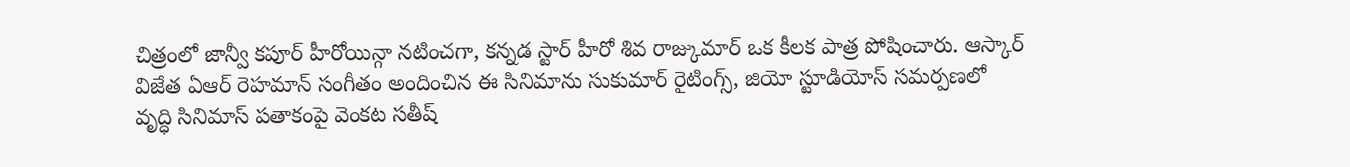చిత్రంలో జాన్వీ కపూర్ హీరోయిన్గా నటించగా, కన్నడ స్టార్ హీరో శివ రాజ్కుమార్ ఒక కీలక పాత్ర పోషించారు. ఆస్కార్ విజేత ఏఆర్ రెహమాన్ సంగీతం అందించిన ఈ సినిమాను సుకుమార్ రైటింగ్స్, జియో స్టూడియోస్ సమర్పణలో వృద్ధి సినిమాస్ పతాకంపై వెంకట సతీష్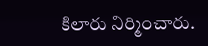కిలారు నిర్మించారు.